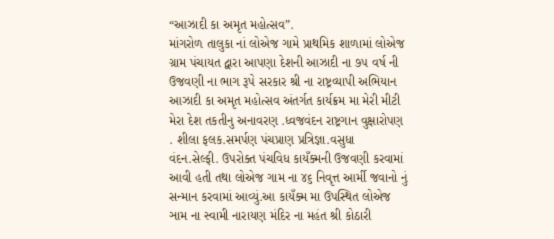“આઝાદી કા અમૃત મહોત્સવ”.
માંગરોળ તાલુકા નાં લોએજ ગામે પ્રાથમિક શાળામાં લોએજ ગ્રામ પંચાયત દ્વારા આપણા દેશની આઝાદી ના ૭૫ વર્ષ ની ઉજવણી ના ભાગ રૂપે સરકાર શ્રી ના રાષ્ટ્રવ્યાપી અભિયાન આઝાદી કા અમૃત મહોત્સવ અંતર્ગત કાર્યક્રમ મા મેરી મીટી મેરા દેશ તકતીનુ અનાવરણ .ધ્વજવંદન રાષ્ટ્રગાન વુક્ષારોપણ . શીલા ફલક.સમર્પણ પંચપ્રાણ પ્રત્રિજ્ઞા.વસુધા વંદન.સેલ્ફી. ઉપરોક્ત પંચવિધ કાયઁક્મની ઉજવણી કરવામાં આવી હતી તથા લોએજ ગામ ના ૪૬ નિવૃત્ત આર્મી જવાનો નું સન્માન કરવામાં આવ્યું.આ કાયઁક્મ મા ઉપસ્થિત લોએજ ઞામ ના સ્વામી નારાયણ મંદિર ના મહંત શ્રી કોઠારી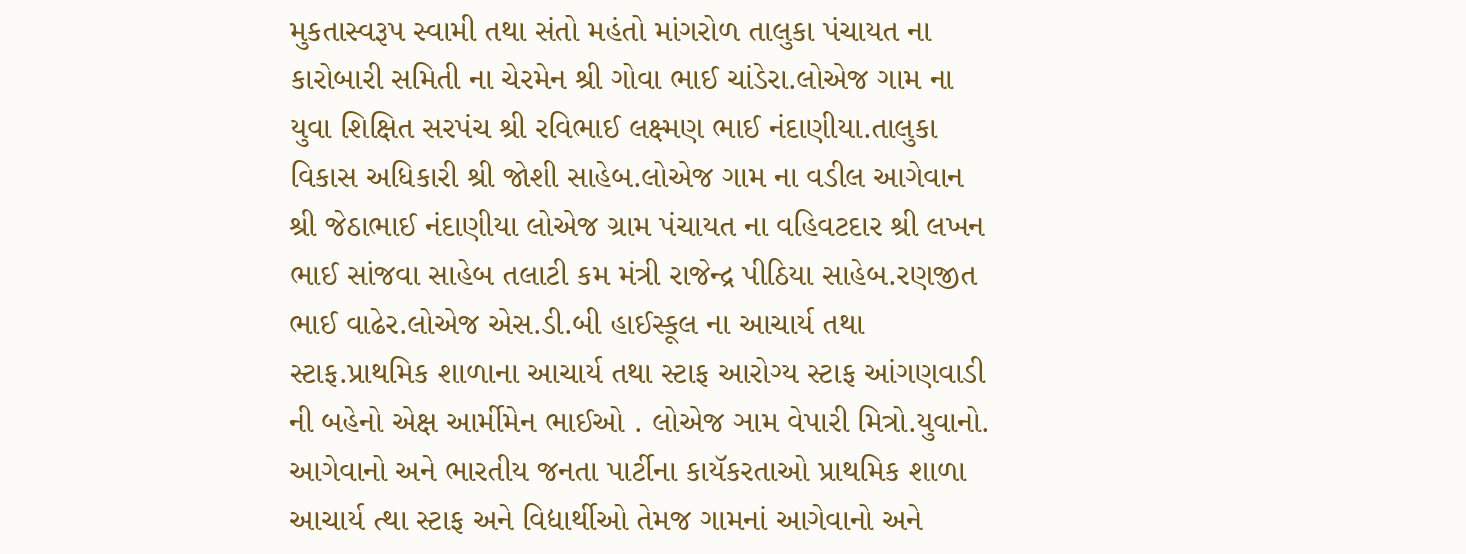મુકતાસ્વરૂપ સ્વામી તથા સંતો મહંતો માંગરોળ તાલુકા પંચાયત ના કારોબારી સમિતી ના ચેરમેન શ્રી ગોવા ભાઈ ચાંડેરા.લોએજ ગામ ના યુવા શિક્ષિત સરપંચ શ્રી રવિભાઈ લક્ષ્મણ ભાઈ નંદાણીયા.તાલુકા વિકાસ અધિકારી શ્રી જોશી સાહેબ.લોએજ ગામ ના વડીલ આગેવાન શ્રી જેઠાભાઈ નંદાણીયા લોએજ ગ્રામ પંચાયત ના વહિવટદાર શ્રી લખન ભાઈ સાંજવા સાહેબ તલાટી કમ મંત્રી રાજેન્દ્ર પીઠિયા સાહેબ.રણજીત ભાઈ વાઢેર.લોએજ એસ.ડી.બી હાઈસ્કૂલ ના આચાર્ય તથા સ્ટાફ.પ્રાથમિક શાળાના આચાર્ય તથા સ્ટાફ આરોગ્ય સ્ટાફ આંગણવાડી ની બહેનો એક્ષ આર્મીમેન ભાઈઓ . લોએજ ઞામ વેપારી મિત્રો.યુવાનો. આગેવાનો અને ભારતીય જનતા પાર્ટીના કાયૅકરતાઓ પ્રાથમિક શાળા આચાર્ય ત્થા સ્ટાફ અને વિદ્યાર્થીઓ તેમજ ગામનાં આગેવાનો અને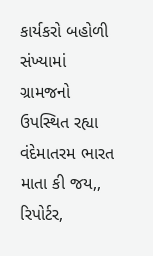કાર્યકરો બહોળી સંખ્યામાં ગ્રામજનો ઉપસ્થિત રહ્યા વંદેમાતરમ ભારત માતા કી જય,,
રિપોર્ટર,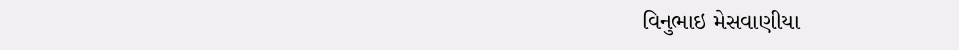વિનુભાઇ મેસવાણીયા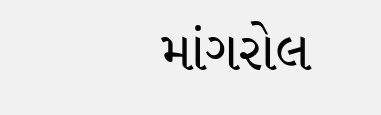માંગરોલ